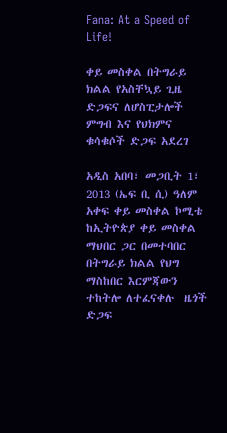Fana: At a Speed of Life!

ቀይ መስቀል በትግራይ ክልል የአስቸኳይ ጊዜ ድጋፍና ለሆስፒታሎች ምግብ እና የህክምና ቁሳቁሶች ድጋፍ አደረገ

አዲስ አበባ፣ መጋቢት 1፣ 2013 (ኤፍ ቢ ሲ) ዓለም አቀፍ ቀይ መስቀል ኮሚቴ ከኢትዮጵያ ቀይ መስቀል ማህበር ጋር በመተባበር በትግራይ ክልል የህግ ማስከበር እርምጃውን ተከትሎ ለተፈናቀሉ  ዜጎች ድጋፍ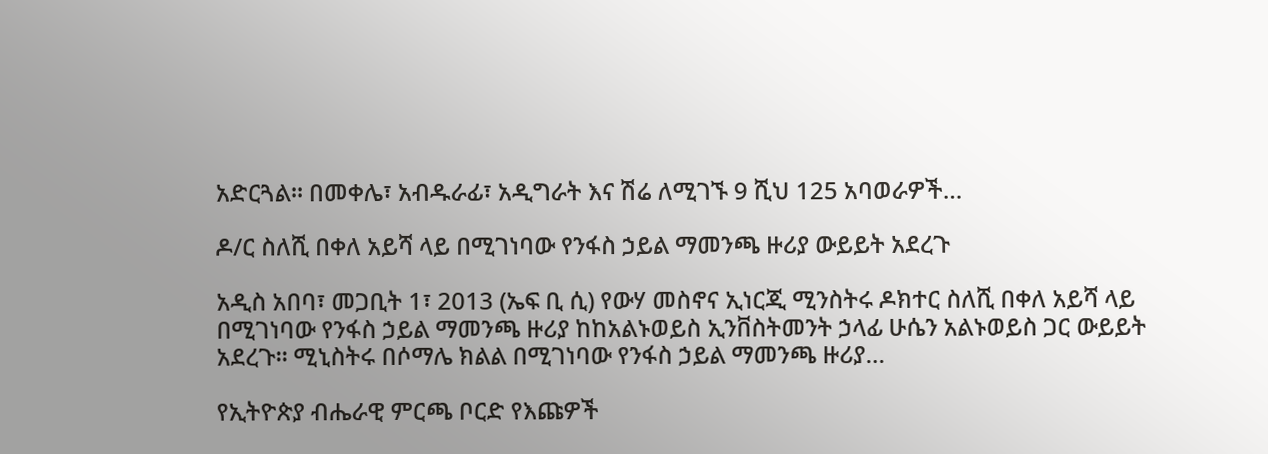አድርጓል። በመቀሌ፣ አብዱራፊ፣ አዲግራት እና ሽሬ ለሚገኙ 9 ሺህ 125 አባወራዎች…

ዶ/ር ስለሺ በቀለ አይሻ ላይ በሚገነባው የንፋስ ኃይል ማመንጫ ዙሪያ ውይይት አደረጉ

አዲስ አበባ፣ መጋቢት 1፣ 2013 (ኤፍ ቢ ሲ) የውሃ መስኖና ኢነርጂ ሚንስትሩ ዶክተር ስለሺ በቀለ አይሻ ላይ በሚገነባው የንፋስ ኃይል ማመንጫ ዙሪያ ከከአልኑወይስ ኢንቨስትመንት ኃላፊ ሁሴን አልኑወይስ ጋር ውይይት አደረጉ፡፡ ሚኒስትሩ በሶማሌ ክልል በሚገነባው የንፋስ ኃይል ማመንጫ ዙሪያ…

የኢትዮጵያ ብሔራዊ ምርጫ ቦርድ የእጩዎች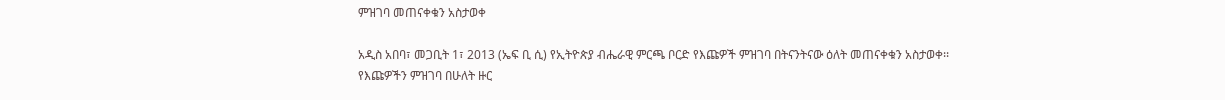ምዝገባ መጠናቀቁን አስታወቀ

አዲስ አበባ፣ መጋቢት 1፣ 2013 (ኤፍ ቢ ሲ) የኢትዮጵያ ብሔራዊ ምርጫ ቦርድ የእጩዎች ምዝገባ በትናንትናው ዕለት መጠናቀቁን አስታወቀ፡፡ የእጩዎችን ምዝገባ በሁለት ዙር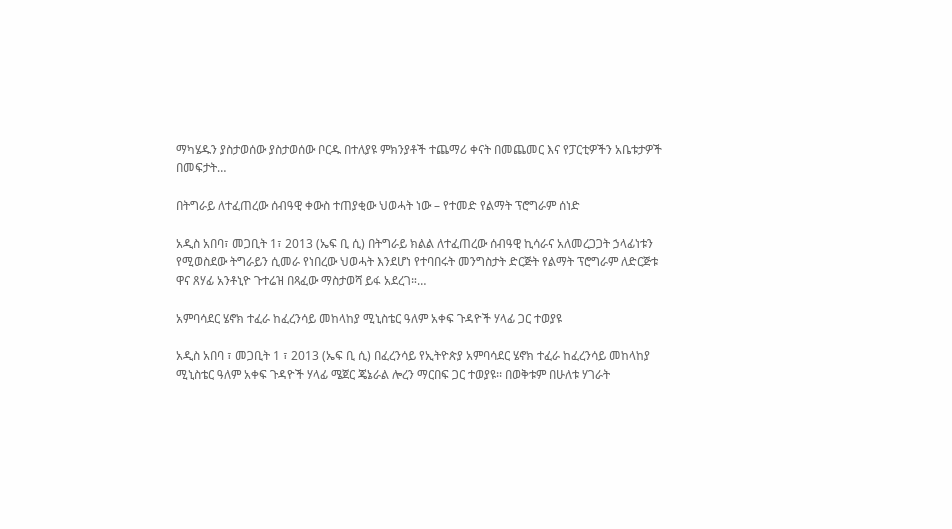ማካሄዱን ያስታወሰው ያስታወሰው ቦርዱ በተለያዩ ምክንያቶች ተጨማሪ ቀናት በመጨመር እና የፓርቲዎችን አቤቱታዎች በመፍታት…

በትግራይ ለተፈጠረው ሰብዓዊ ቀውስ ተጠያቂው ህወሓት ነው – የተመድ የልማት ፕሮግራም ሰነድ

አዲስ አበባ፣ መጋቢት 1፣ 2013 (ኤፍ ቢ ሲ) በትግራይ ክልል ለተፈጠረው ሰብዓዊ ኪሳራና አለመረጋጋት ኃላፊነቱን የሚወስደው ትግራይን ሲመራ የነበረው ህወሓት እንደሆነ የተባበሩት መንግስታት ድርጅት የልማት ፕሮግራም ለድርጅቱ ዋና ጸሃፊ አንቶኒዮ ጉተሬዝ በጻፈው ማስታወሻ ይፋ አደረገ።…

አምባሳደር ሄኖክ ተፈራ ከፈረንሳይ መከላከያ ሚኒስቴር ዓለም አቀፍ ጉዳዮች ሃላፊ ጋር ተወያዩ

አዲስ አበባ ፣ መጋቢት 1 ፣ 2013 (ኤፍ ቢ ሲ) በፈረንሳይ የኢትዮጵያ አምባሳደር ሄኖክ ተፈራ ከፈረንሳይ መከላከያ ሚኒስቴር ዓለም አቀፍ ጉዳዮች ሃላፊ ሜጀር ጄኔራል ሎረን ማርበፍ ጋር ተወያዩ፡፡ በወቅቱም በሁለቱ ሃገራት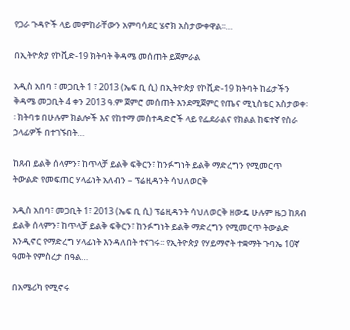የጋራ ጉዳዮች ላይ መምከራቸውን አምባሳደር ሄኖክ አስታውቀዋል፡፡…

በኢትዮጵያ የኮቪድ-19 ክትባት ቅዳሜ መሰጠት ይጀምራል

አዲስ አበባ ፣ መጋቢት 1 ፣ 2013 (ኤፍ ቢ ሲ) በኢትዮጵያ የኮቪድ-19 ክትባት ከፊታችን ቅዳሜ መጋቢት 4 ቀን 2013 ዓ.ም ጀምሮ መሰጠት እንደሚጀምር የጤና ሚኒስቴር አስታወቀ፡፡ ክትባቱ በሁሉም ክልሎች እና የከተማ መስተዳድሮች ላይ የፌደራልና የክልል ከፍተኛ የስራ ኃላፊዎች በተገኙበት…

ከጸብ ይልቅ ሰላምን፣ ከጥላቻ ይልቅ ፍቅርን፣ ከንፉግነት ይልቅ ማድረግን የሚመርጥ ትውልድ የመፍጠር ሃላፊነት አለብን – ፕሬዚዳንት ሳህለወርቅ

አዲስ አበባ፣ መጋቢት 1፣ 2013 (ኤፍ ቢ ሲ) ፕሬዚዳንት ሳህለወርቅ ዘውዴ ሁሉም ዜጋ ከጸብ ይልቅ ሰላምን፣ ከጥላቻ ይልቅ ፍቅርን፣ ከንፉግነት ይልቅ ማድረግን የሚመርጥ ትውልድ  እንዲኖር የማድረግ ሃላፊነት እንዳለበት ተናገሩ፡፡ የኢትዮጵያ የሃይማኖት ተቋማት ጉባኤ 10ኛ ዓመት የምስረታ በዓል…

በአሜሪካ የሚኖሩ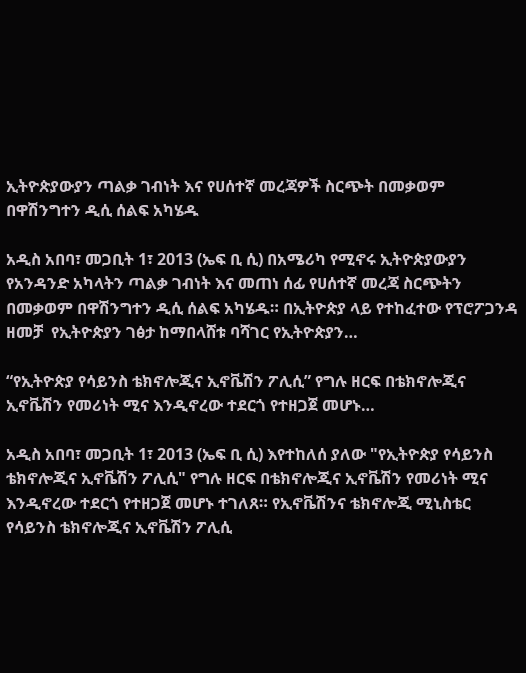ኢትዮጵያውያን ጣልቃ ገብነት እና የሀሰተኛ መረጃዎች ስርጭት በመቃወም  በዋሽንግተን ዲሲ ሰልፍ አካሄዱ

አዲስ አበባ፣ መጋቢት 1፣ 2013 (ኤፍ ቢ ሲ) በአሜሪካ የሚኖሩ ኢትዮጵያውያን የአንዳንድ አካላትን ጣልቃ ገብነት እና መጠነ ሰፊ የሀሰተኛ መረጃ ስርጭትን በመቃወም በዋሽንግተን ዲሲ ሰልፍ አካሄዱ። በኢትዮጵያ ላይ የተከፈተው የፕሮፖጋንዳ ዘመቻ  የኢትዮጵያን ገፅታ ከማበላሸቱ ባሻገር የኢትዮጵያን…

“የኢትዮጵያ የሳይንስ ቴክኖሎጂና ኢኖቬሽን ፖሊሲ” የግሉ ዘርፍ በቴክኖሎጂና ኢኖቬሽን የመሪነት ሚና እንዲኖረው ተደርጎ የተዘጋጀ መሆኑ…

አዲስ አበባ፣ መጋቢት 1፣ 2013 (ኤፍ ቢ ሲ) እየተከለሰ ያለው "የኢትዮጵያ የሳይንስ ቴክኖሎጂና ኢኖቬሽን ፖሊሲ" የግሉ ዘርፍ በቴክኖሎጂና ኢኖቬሽን የመሪነት ሚና እንዲኖረው ተደርጎ የተዘጋጀ መሆኑ ተገለጸ። የኢኖቬሽንና ቴክኖሎጂ ሚኒስቴር የሳይንስ ቴክኖሎጂና ኢኖቬሽን ፖሊሲ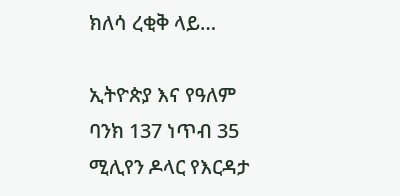ክለሳ ረቂቅ ላይ…

ኢትዮጵያ እና የዓለም ባንክ 137 ነጥብ 35 ሚሊየን ዶላር የእርዳታ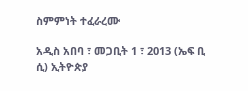ስምምነት ተፈራረሙ

አዲስ አበባ ፣ መጋቢት 1 ፣ 2013 (ኤፍ ቢ ሲ) ኢትዮጵያ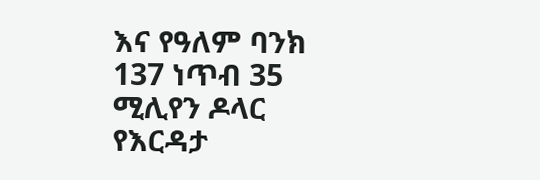እና የዓለም ባንክ 137 ነጥብ 35 ሚሊየን ዶላር የእርዳታ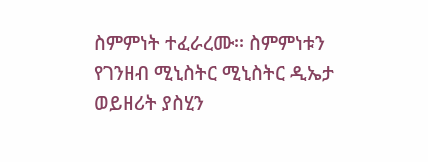ስምምነት ተፈራረሙ፡፡ ስምምነቱን የገንዘብ ሚኒስትር ሚኒስትር ዲኤታ ወይዘሪት ያስሂን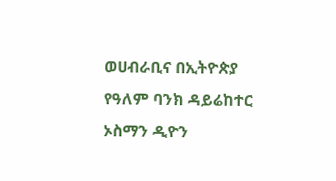ወሀብራቢና በኢትዮጵያ የዓለም ባንክ ዳይሬከተር ኦስማን ዲዮን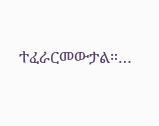ተፈራርመውታል።…